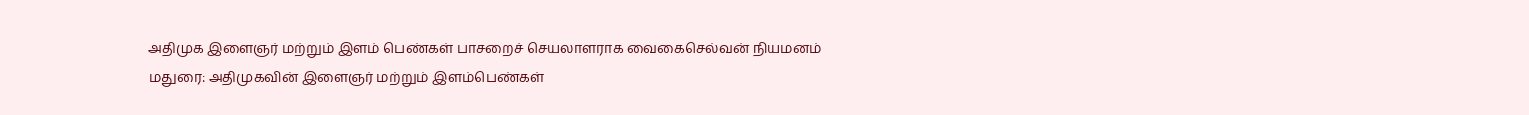அதிமுக இளைஞர் மற்றும் இளம் பெண்கள் பாசறைச் செயலாளராக வைகைசெல்வன் நியமனம்
மதுரை: அதிமுகவின் இளைஞர் மற்றும் இளம்பெண்கள்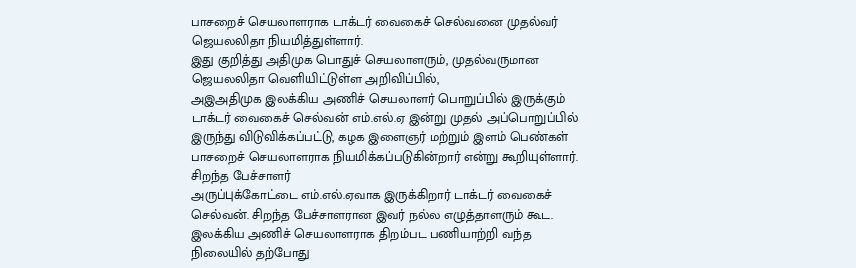பாசறைச் செயலாளராக டாக்டர் வைகைச் செல்வனை முதல்வர் ஜெயலலிதா நியமித்துள்ளார்.
இது குறித்து அதிமுக பொதுச் செயலாளரும், முதல்வருமான ஜெயலலிதா வெளியிட்டுள்ள அறிவிப்பில்,
அஇஅதிமுக இலக்கிய அணிச் செயலாளர் பொறுப்பில் இருக்கும் டாக்டர் வைகைச் செல்வன் எம்.எல்.ஏ இன்று முதல் அப்பொறுப்பில் இருந்து விடுவிக்கப்பட்டு, கழக இளைஞர் மற்றும் இளம் பெண்கள் பாசறைச் செயலாளராக நியமிக்கப்படுகின்றார் என்று கூறியுள்ளார்.
சிறந்த பேச்சாளர்
அருப்புக்கோட்டை எம்.எல்.ஏவாக இருக்கிறார் டாக்டர் வைகைச் செல்வன். சிறந்த பேச்சாளரான இவர் நல்ல எழுத்தாளரும் கூட. இலக்கிய அணிச் செயலாளராக திறம்பட பணியாற்றி வந்த நிலையில் தற்போது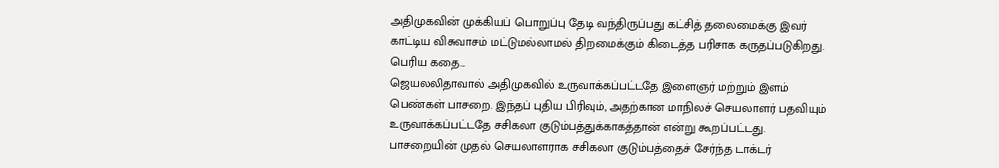அதிமுகவின் முக்கியப் பொறுப்பு தேடி வந்திருப்பது கட்சித் தலைமைக்கு இவர் காட்டிய விசுவாசம் மட்டுமல்லாமல் திறமைக்கும் கிடைத்த பரிசாக கருதப்படுகிறது.
பெரிய கதை...
ஜெயலலிதாவால் அதிமுகவில் உருவாக்கப்பட்டதே இளைஞர் மற்றும் இளம் பெண்கள் பாசறை. இந்தப் புதிய பிரிவும், அதற்கான மாநிலச் செயலாளர் பதவியும் உருவாக்கப்பட்டதே சசிகலா குடும்பத்துக்காகத்தான் என்று கூறப்பட்டது.
பாசறையின் முதல் செயலாளராக சசிகலா குடும்பத்தைச் சேர்ந்த டாக்டர்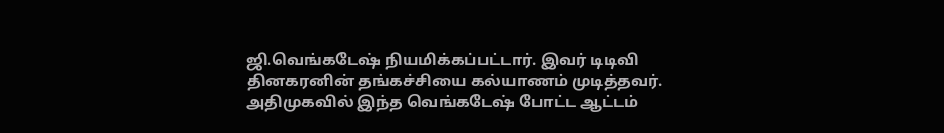ஜி.வெங்கடேஷ் நியமிக்கப்பட்டார். இவர் டிடிவி தினகரனின் தங்கச்சியை கல்யாணம் முடித்தவர்.
அதிமுகவில் இந்த வெங்கடேஷ் போட்ட ஆட்டம்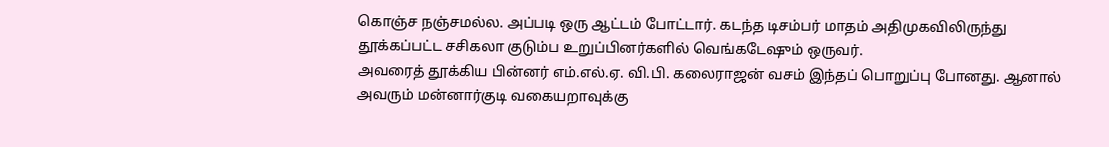கொஞ்ச நஞ்சமல்ல. அப்படி ஒரு ஆட்டம் போட்டார். கடந்த டிசம்பர் மாதம் அதிமுகவிலிருந்து தூக்கப்பட்ட சசிகலா குடும்ப உறுப்பினர்களில் வெங்கடேஷும் ஒருவர்.
அவரைத் தூக்கிய பின்னர் எம்.எல்.ஏ. வி.பி. கலைராஜன் வசம் இந்தப் பொறுப்பு போனது. ஆனால் அவரும் மன்னார்குடி வகையறாவுக்கு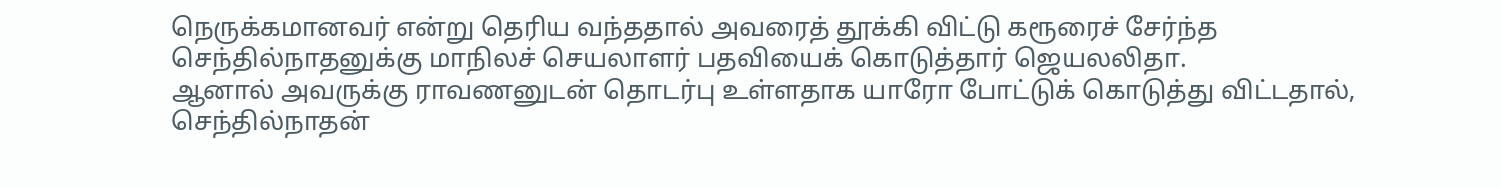நெருக்கமானவர் என்று தெரிய வந்ததால் அவரைத் தூக்கி விட்டு கரூரைச் சேர்ந்த செந்தில்நாதனுக்கு மாநிலச் செயலாளர் பதவியைக் கொடுத்தார் ஜெயலலிதா.
ஆனால் அவருக்கு ராவணனுடன் தொடர்பு உள்ளதாக யாரோ போட்டுக் கொடுத்து விட்டதால், செந்தில்நாதன்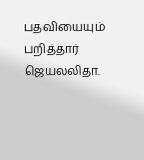பதவியையும் பறித்தார் ஜெயலலிதா.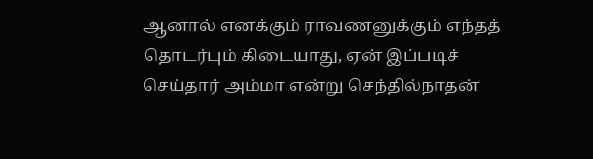ஆனால் எனக்கும் ராவணனுக்கும் எந்தத் தொடர்பும் கிடையாது, ஏன் இப்படிச் செய்தார் அம்மா என்று செந்தில்நாதன்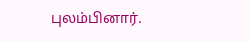புலம்பினார்.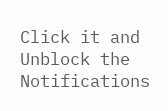Click it and Unblock the Notifications